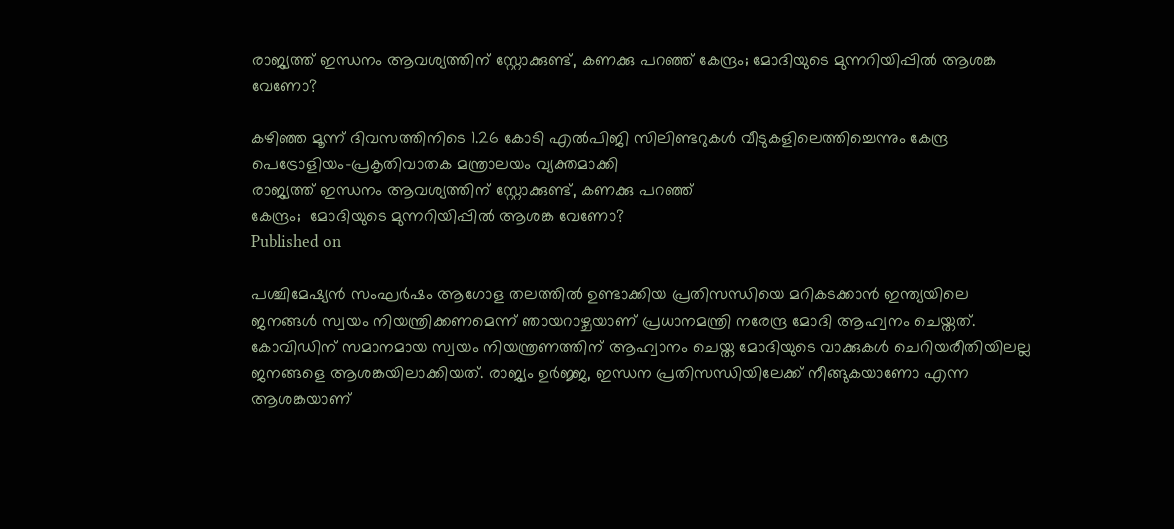രാജ്യത്ത് ഇന്ധനം ആവശ്യത്തിന് സ്റ്റോക്കുണ്ട്, കണക്കു പറഞ്ഞ് കേന്ദ്രം; മോദിയുടെ മുന്നറിയിപ്പിൽ ആശങ്ക വേണോ?

കഴിഞ്ഞ മൂന്ന് ദിവസത്തിനിടെ 1.26 കോടി എൽപിജി സിലിണ്ടറുകൾ വീടുകളിലെത്തിച്ചെന്നും കേന്ദ്ര പെട്രോളിയം-പ്രകൃതിവാതക മന്ത്രാലയം വ്യക്തമാക്കി
രാജ്യത്ത് ഇന്ധനം ആവശ്യത്തിന് സ്റ്റോക്കുണ്ട്, കണക്കു പറഞ്ഞ്
കേന്ദ്രം;  മോദിയുടെ മുന്നറിയിപ്പിൽ ആശങ്ക വേണോ?
Published on

പശ്ചിമേഷ്യന്‍ സംഘര്‍ഷം ആഗോള തലത്തില്‍ ഉണ്ടാക്കിയ പ്രതിസന്ധിയെ മറികടക്കാന്‍ ഇന്ത്യയിലെ ജനങ്ങള്‍ സ്വയം നിയന്ത്രിക്കണമെന്ന് ഞായറാഴ്ചയാണ് പ്രധാനമന്ത്രി നരേന്ദ്ര മോദി ആഹ്വനം ചെയ്തത്. കോവിഡിന് സമാനമായ സ്വയം നിയന്ത്രണത്തിന് ആഹ്വാനം ചെയ്ത മോദിയുടെ വാക്കുകള്‍ ചെറിയരീതിയിലല്ല ജനങ്ങളെ ആശങ്കയിലാക്കിയത്. രാജ്യം ഉര്‍ജ്ജ, ഇന്ധന പ്രതിസന്ധിയിലേക്ക് നീങ്ങുകയാണോ എന്ന ആശങ്കയാണ്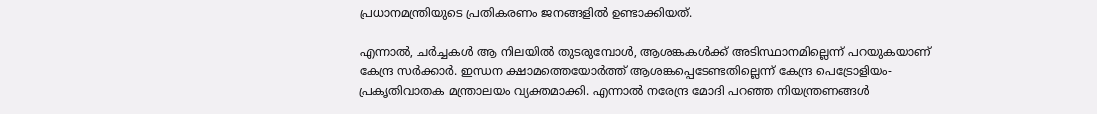പ്രധാനമന്ത്രിയുടെ പ്രതികരണം ജനങ്ങളില്‍ ഉണ്ടാക്കിയത്.

എന്നാല്‍, ചര്‍ച്ചകള്‍ ആ നിലയില്‍ തുടരുമ്പോള്‍, ആശങ്കകള്‍ക്ക് അടിസ്ഥാനമില്ലെന്ന് പറയുകയാണ് കേന്ദ്ര സര്‍ക്കാര്‍. ഇന്ധന ക്ഷാമത്തെയോര്‍ത്ത് ആശങ്കപ്പെടേണ്ടതില്ലെന്ന് കേന്ദ്ര പെട്രോളിയം-പ്രകൃതിവാതക മന്ത്രാലയം വ്യക്തമാക്കി. എന്നാല്‍ നരേന്ദ്ര മോദി പറഞ്ഞ നിയന്ത്രണങ്ങള്‍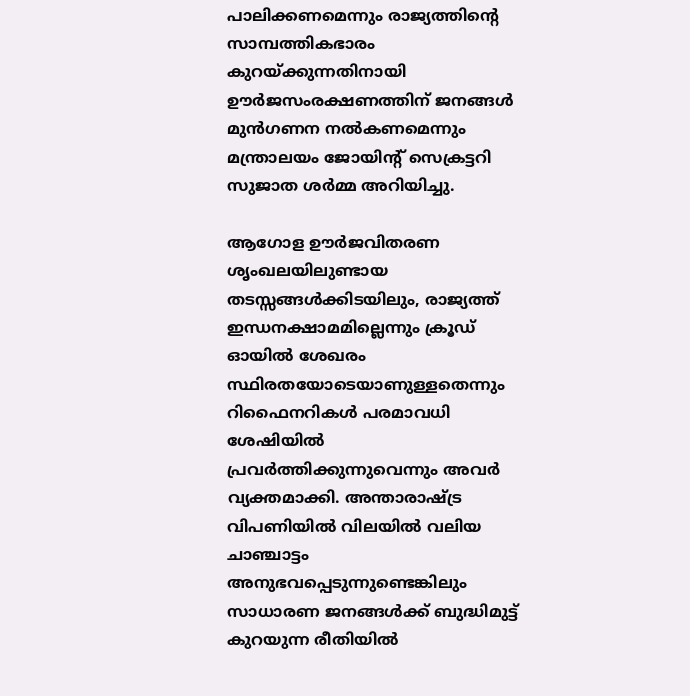പാലിക്കണമെന്നും രാജ്യത്തിന്റെ സാമ്പത്തികഭാരം കുറയ്ക്കുന്നതിനായി ഊര്‍ജസംരക്ഷണത്തിന് ജനങ്ങള്‍ മുന്‍ഗണന നല്‍കണമെന്നും മന്ത്രാലയം ജോയിന്റ് സെക്രട്ടറി സുജാത ശര്‍മ്മ അറിയിച്ചു.

ആഗോള ഊർജവിതരണ ശൃംഖലയിലുണ്ടായ തടസ്സങ്ങൾക്കിടയിലും, രാജ്യത്ത് ഇന്ധനക്ഷാമമില്ലെന്നും ക്രൂഡ് ഓയിൽ ശേഖരം സ്ഥിരതയോടെയാണുള്ളതെന്നും റിഫൈനറികൾ പരമാവധി ശേഷിയിൽ പ്രവർത്തിക്കുന്നുവെന്നും അവർ വ്യക്തമാക്കി. അന്താരാഷ്ട്ര വിപണിയിൽ വിലയിൽ വലിയ ചാഞ്ചാട്ടം അനുഭവപ്പെടുന്നുണ്ടെങ്കിലും സാധാരണ ജനങ്ങൾക്ക് ബുദ്ധിമുട്ട് കുറയുന്ന രീതിയിൽ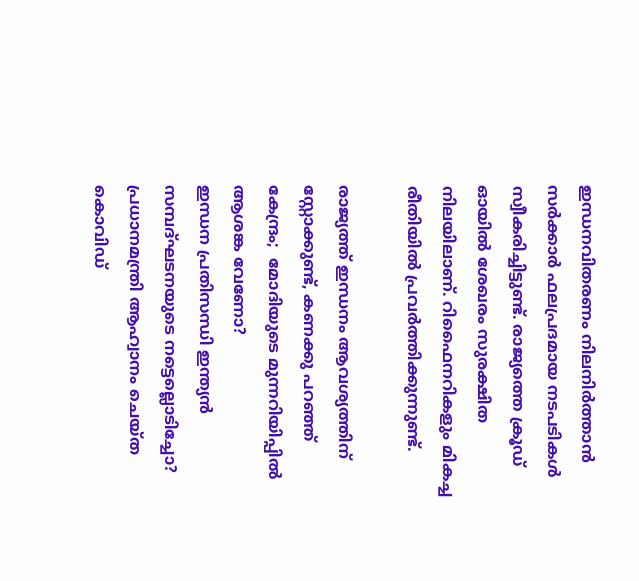ഇന്ധനവിതരണം നിലനിർത്താൻ സർക്കാർ ഫലപ്രദമായ നടപടികൾ സ്വീകരിച്ചിട്ടുണ്ട്. രാജ്യത്തെ ക്രൂഡ് ഓയിൽ ശേഖരം സുരക്ഷിത നിലയിലാണ്. റിഫൈനറികളും മികച്ച രീതിയിൽ പ്രവർത്തിക്കുന്നുണ്ട്.

രാജ്യത്ത് ഇന്ധനം ആവശ്യത്തിന് സ്റ്റോക്കുണ്ട്, കണക്കു പറഞ്ഞ്
കേന്ദ്രം;  മോദിയുടെ മുന്നറിയിപ്പിൽ ആശങ്ക വേണോ?
ഇന്ധന പ്രതിസന്ധി ഇന്ത്യൻ സമ്പദ്ഘടനയുടെ നട്ടെല്ലൊടിച്ചോ? പ്രധാനമന്ത്രി ആഹ്വാനം ചെയ്ത കൊവിഡ്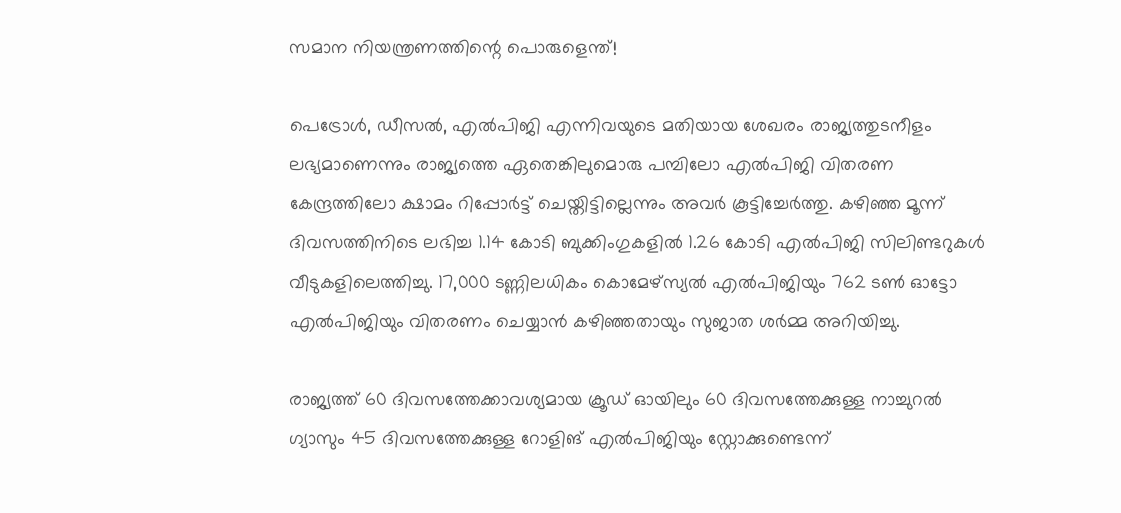സമാന നിയന്ത്രണത്തിന്റെ പൊരുളെന്ത്!

പെട്രോൾ, ഡീസൽ, എൽപിജി എന്നിവയുടെ മതിയായ ശേഖരം രാജ്യത്തുടനീളം ലഭ്യമാണെന്നും രാജ്യത്തെ ഏതെങ്കിലുമൊരു പമ്പിലോ എൽപിജി വിതരണ കേന്ദ്രത്തിലോ ക്ഷാമം റിപ്പോർട്ട് ചെയ്തിട്ടില്ലെന്നും അവർ കൂട്ടിച്ചേർത്തു. കഴിഞ്ഞ മൂന്ന് ദിവസത്തിനിടെ ലഭിച്ച 1.14 കോടി ബുക്കിംഗുകളിൽ 1.26 കോടി എൽപിജി സിലിണ്ടറുകൾ വീടുകളിലെത്തിച്ചു. 17,000 ടണ്ണിലധികം കൊമേഴ്സ്യൽ എൽപിജിയും 762 ടൺ ഓട്ടോ എൽപിജിയും വിതരണം ചെയ്യാൻ കഴിഞ്ഞതായും സുജാത ശർമ്മ അറിയിച്ചു.

രാജ്യത്ത് 60 ദിവസത്തേക്കാവശ്യമായ ക്രൂഡ് ഓയിലും 60 ദിവസത്തേക്കുള്ള നാച്ചുറൽ ഗ്യാസും 45 ദിവസത്തേക്കുള്ള റോളിങ് എൽപിജിയും സ്റ്റോക്കുണ്ടെന്ന്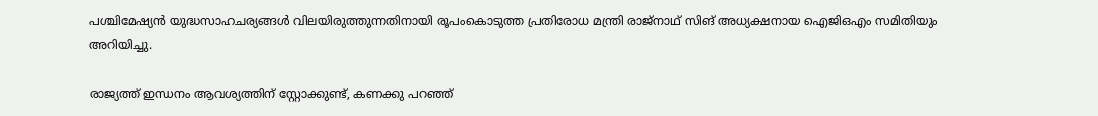പശ്ചിമേഷ്യൻ യുദ്ധസാഹചര്യങ്ങൾ വിലയിരുത്തുന്നതിനായി രൂപംകൊടുത്ത പ്രതിരോധ മന്ത്രി രാജ്നാഥ് സിങ് അധ്യക്ഷനായ ഐജിഒഎം സമിതിയും അറിയിച്ചു.

രാജ്യത്ത് ഇന്ധനം ആവശ്യത്തിന് സ്റ്റോക്കുണ്ട്, കണക്കു പറഞ്ഞ്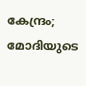കേന്ദ്രം;  മോദിയുടെ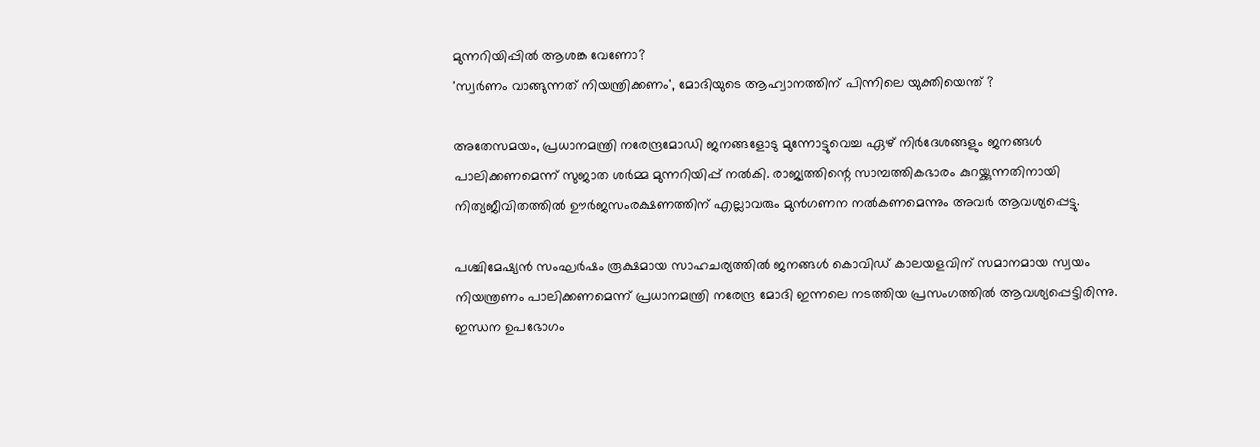മുന്നറിയിപ്പിൽ ആശങ്ക വേണോ?
'സ്വര്‍ണം വാങ്ങുന്നത് നിയന്ത്രിക്കണം', മോദിയുടെ ആഹ്വാനത്തിന് പിന്നിലെ യുക്തിയെന്ത് ?

അതേസമയം, പ്രധാനമന്ത്രി നരേന്ദ്രമോഡി ജനങ്ങളോടു മുന്നോട്ടുവെച്ച ഏഴ് നിർദേശങ്ങളും ജനങ്ങൾ പാലിക്കണമെന്ന് സുജാത ശർമ്മ മുന്നറിയിപ്പ് നൽകി. രാജ്യത്തിന്റെ സാമ്പത്തികഭാരം കുറയ്ക്കുന്നതിനായി നിത്യജീവിതത്തിൽ ഊർജസംരക്ഷണത്തിന് എല്ലാവരും മുൻഗണന നൽകണമെന്നും അവർ ആവശ്യപ്പെട്ടു.

പശ്ചിമേഷ്യൻ സംഘർഷം രൂക്ഷമായ സാഹചര്യത്തിൽ ജനങ്ങൾ കൊവിഡ് കാലയളവിന് സമാനമായ സ്വയം നിയന്ത്രണം പാലിക്കണമെന്ന് പ്രധാനമന്ത്രി നരേന്ദ്ര മോദി ഇന്നലെ നടത്തിയ പ്രസംഗത്തിൽ ആവശ്യപ്പെട്ടിരിന്നു. ഇന്ധന ഉപഭോഗം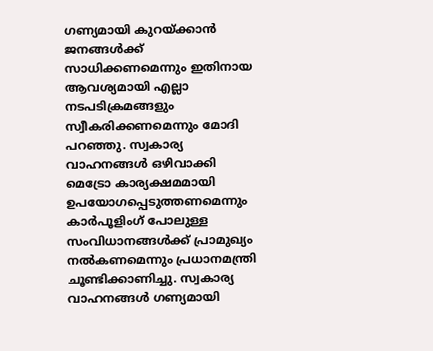ഗണ്യമായി കുറയ്ക്കാൻ‍ ജനങ്ങൾക്ക് സാധിക്കണമെന്നും ഇതിനായ ആവശ്യമായി എല്ലാ നടപടിക്രമങ്ങളും സ്വീകരിക്കണമെന്നും മോദി പറഞ്ഞു. സ്വകാര്യ വാഹനങ്ങൾ ഒഴിവാക്കി മെട്രോ കാര്യക്ഷമമായി ഉപയോഗപ്പെടുത്തണമെന്നും കാർപൂളിംഗ് പോലുള്ള സംവിധാനങ്ങൾക്ക് പ്രാമുഖ്യം നൽകണമെന്നും പ്രധാനമന്ത്രി ചൂണ്ടിക്കാണിച്ചു. സ്വകാര്യ വാഹനങ്ങൾ ഗണ്യമായി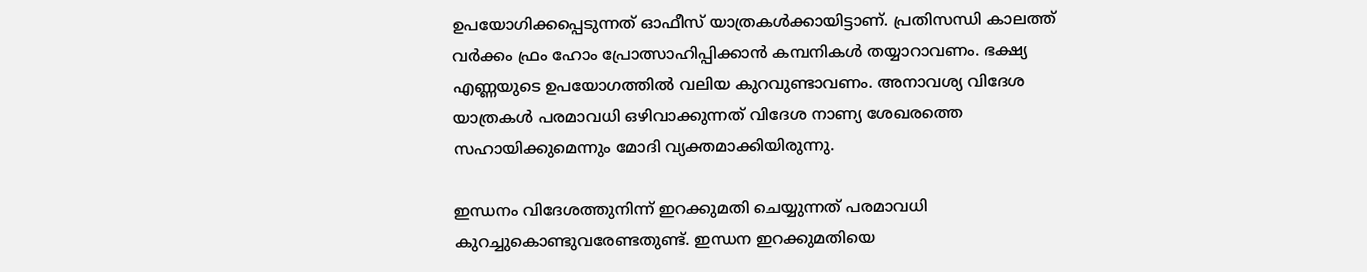ഉപയോഗിക്കപ്പെടുന്നത് ഓഫീസ് യാത്രകൾക്കായിട്ടാണ്. പ്രതിസന്ധി കാലത്ത് വർക്കം ഫ്രം ഹോം പ്രോത്സാഹിപ്പിക്കാൻ കമ്പനികൾ തയ്യാറാവണം. ഭക്ഷ്യ എണ്ണയുടെ ഉപയോഗത്തിൽ വലിയ കുറവുണ്ടാവണം. അനാവശ്യ വിദേശ യാത്രകൾ പരമാവധി ഒഴിവാക്കുന്നത് വിദേശ നാണ്യ ശേഖരത്തെ സഹായിക്കുമെന്നും മോദി വ്യക്തമാക്കിയിരുന്നു.

ഇന്ധനം വിദേശത്തുനിന്ന് ഇറക്കുമതി ചെയ്യുന്നത് പരമാവധി കുറച്ചുകൊണ്ടുവരേണ്ടതുണ്ട്. ഇന്ധന ഇറക്കുമതിയെ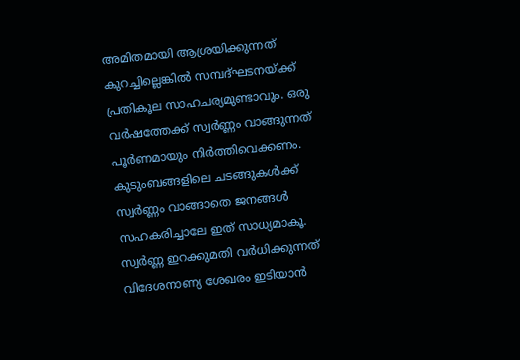അമിതമായി ആശ്രയിക്കുന്നത് കുറച്ചില്ലെങ്കിൽ സമ്പദ്ഘടനയ്ക്ക് പ്രതികൂല സാഹചര്യമുണ്ടാവും. ഒരു വർഷത്തേക്ക് സ്വർണ്ണം വാങ്ങുന്നത് പൂർണമായും നിർത്തിവെക്കണം. കുടുംബങ്ങളിലെ ചടങ്ങുകൾക്ക് സ്വർണ്ണം വാങ്ങാതെ ജനങ്ങൾ സഹകരിച്ചാലേ ഇത് സാധ്യമാകൂ. സ്വർണ്ണ ഇറക്കുമതി വർധിക്കുന്നത് വിദേശനാണ്യ ശേഖരം ഇടിയാൻ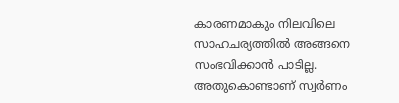കാരണമാകും നിലവിലെ സാഹചര്യത്തിൽ അങ്ങനെ സംഭവിക്കാൻ പാടില്ല. അതുകൊണ്ടാണ് സ്വർണം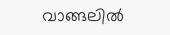വാങ്ങലിൽ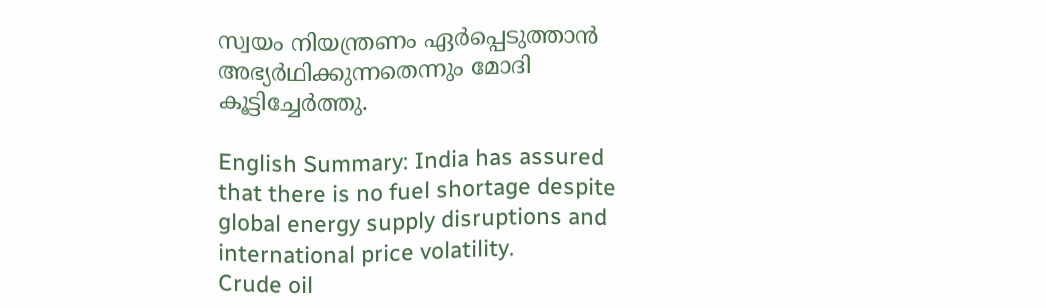സ്വയം നിയന്ത്രണം ഏർപ്പെടുത്താൻ അഭ്യർഥിക്കുന്നതെന്നും മോദി കൂട്ടിച്ചേർത്തു.

English Summary: India has assured that there is no fuel shortage despite global energy supply disruptions and international price volatility.
Crude oil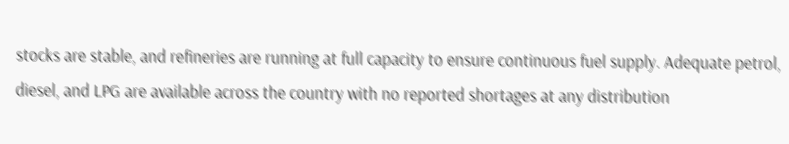stocks are stable, and refineries are running at full capacity to ensure continuous fuel supply. Adequate petrol, diesel, and LPG are available across the country with no reported shortages at any distribution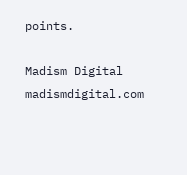points.

Madism Digital
madismdigital.com